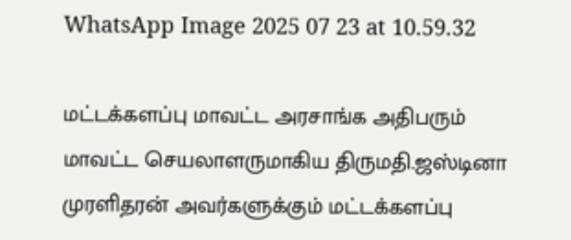WhatsApp Image 2025 07 23 at 10.59.32

மட்டக்களப்பு மாவட்ட அரசாங்க அதிபரும் மாவட்ட செயலாளருமாகிய திருமதி.ஜஸ்டினா முரளிதரன் அவர்களுக்கும் மட்டக்களப்பு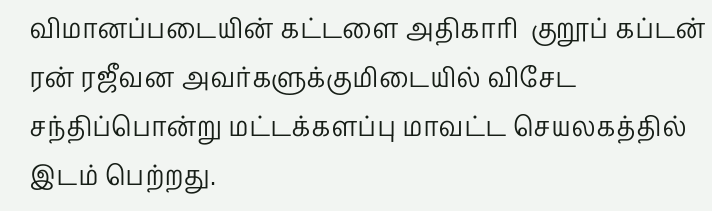விமானப்படையின் கட்டளை அதிகாரி  குறூப் கப்டன் ரன் ரஜீவன அவர்களுக்குமிடையில் விசேட சந்திப்பொன்று மட்டக்களப்பு மாவட்ட செயலகத்தில் இடம் பெற்றது.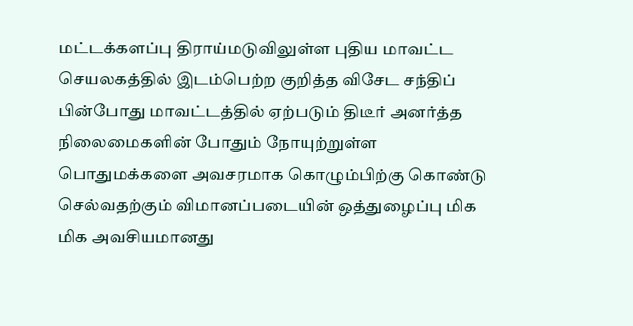மட்டக்களப்பு திராய்மடுவிலுள்ள புதிய மாவட்ட செயலகத்தில் இடம்பெற்ற குறித்த விசேட சந்திப் பின்போது மாவட்டத்தில் ஏற்படும் திடீர் அனர்த்த நிலைமைகளின் போதும் நோயுற்றுள்ள பொதுமக்களை அவசரமாக கொழும்பிற்கு கொண்டு செல்வதற்கும் விமானப்படையின் ஒத்துழைப்பு மிக மிக அவசியமானது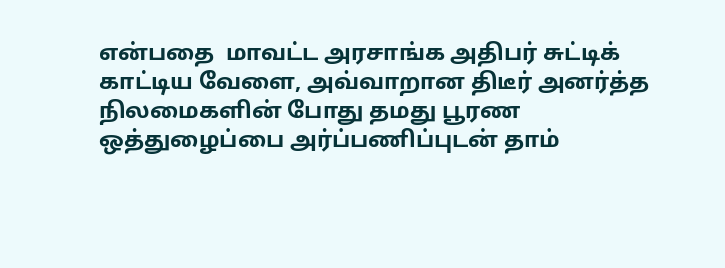என்பதை  மாவட்ட அரசாங்க அதிபர் சுட்டிக் காட்டிய வேளை, அவ்வாறான திடீர் அனர்த்த நிலமைகளின் போது தமது பூரண ஒத்துழைப்பை அர்ப்பணிப்புடன் தாம்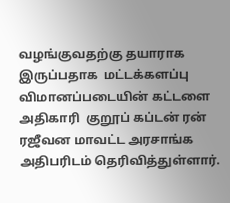வழங்குவதற்கு தயாராக இருப்பதாக  மட்டக்களப்பு விமானப்படையின் கட்டளை அதிகாரி  குறூப் கப்டன் ரன் ரஜீவன மாவட்ட அரசாங்க அதிபரிடம் தெரிவித்துள்ளார்.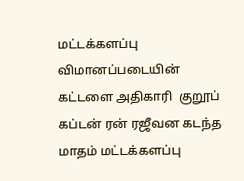மட்டக்களப்பு விமானப்படையின் கட்டளை அதிகாரி  குறூப் கப்டன் ரன் ரஜீவன கடந்த மாதம் மட்டக்களப்பு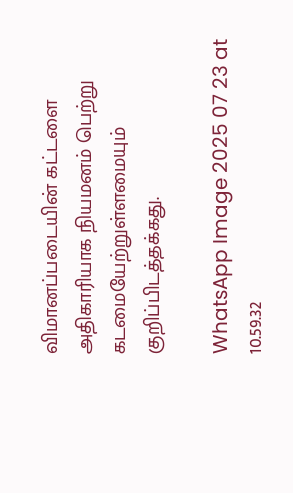விமானப்படையின் கட்டளை அதிகாரியாக நியமனம் பெற்று கடமையேற்றுள்ளமையும் குறிப்பிடத்தக்கது.

WhatsApp Image 2025 07 23 at 10.59.32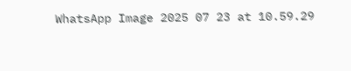WhatsApp Image 2025 07 23 at 10.59.29